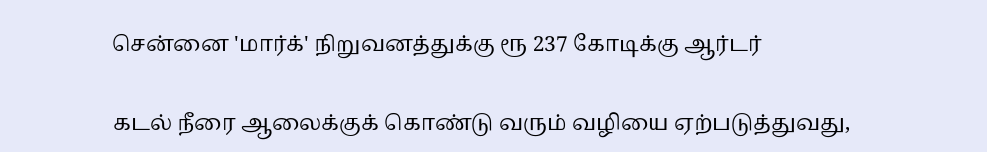சென்னை 'மார்க்' நிறுவனத்துக்கு ரூ 237 கோடிக்கு ஆர்டர்

கடல் நீரை ஆலைக்குக் கொண்டு வரும் வழியை ஏற்படுத்துவது,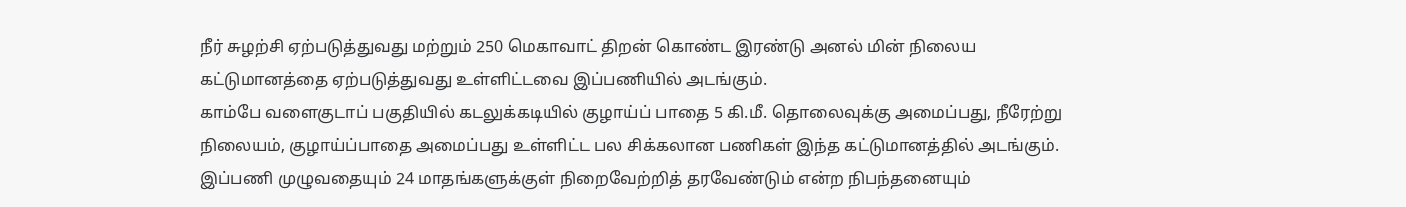நீர் சுழற்சி ஏற்படுத்துவது மற்றும் 250 மெகாவாட் திறன் கொண்ட இரண்டு அனல் மின் நிலைய கட்டுமானத்தை ஏற்படுத்துவது உள்ளிட்டவை இப்பணியில் அடங்கும்.
காம்பே வளைகுடாப் பகுதியில் கடலுக்கடியில் குழாய்ப் பாதை 5 கி.மீ. தொலைவுக்கு அமைப்பது, நீரேற்று நிலையம், குழாய்ப்பாதை அமைப்பது உள்ளிட்ட பல சிக்கலான பணிகள் இந்த கட்டுமானத்தில் அடங்கும். இப்பணி முழுவதையும் 24 மாதங்களுக்குள் நிறைவேற்றித் தரவேண்டும் என்ற நிபந்தனையும்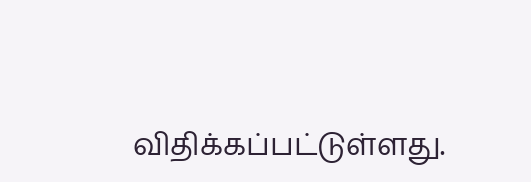விதிக்கப்பட்டுள்ளது.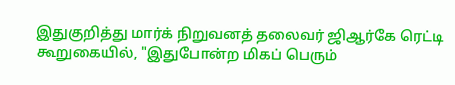இதுகுறித்து மார்க் நிறுவனத் தலைவர் ஜிஆர்கே ரெட்டி கூறுகையில், "இதுபோன்ற மிகப் பெரும்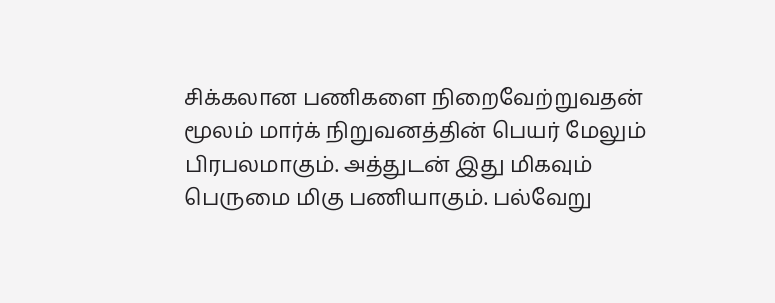சிக்கலான பணிகளை நிறைவேற்றுவதன் மூலம் மார்க் நிறுவனத்தின் பெயர் மேலும் பிரபலமாகும். அத்துடன் இது மிகவும் பெருமை மிகு பணியாகும். பல்வேறு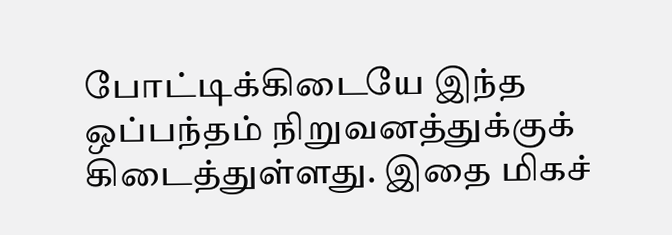போட்டிக்கிடையே இந்த ஒப்பந்தம் நிறுவனத்துக்குக் கிடைத்துள்ளது. இதை மிகச்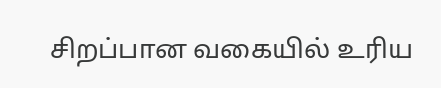சிறப்பான வகையில் உரிய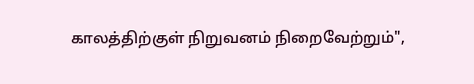காலத்திற்குள் நிறுவனம் நிறைவேற்றும்",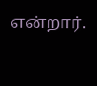என்றார்.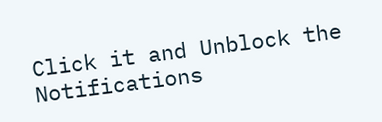Click it and Unblock the Notifications